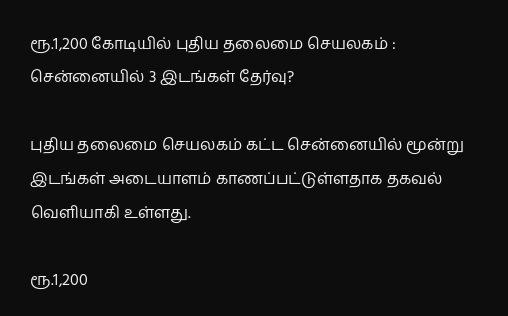ரூ.1,200 கோடியில் புதிய தலைமை செயலகம் : சென்னையில் 3 இடங்கள் தேர்வு?

புதிய தலைமை செயலகம் கட்ட சென்னையில் மூன்று இடங்கள் அடையாளம் காணப்பட்டுள்ளதாக தகவல் வெளியாகி உள்ளது.

ரூ.1,200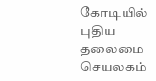கோடியில் புதிய தலைமை செயலகம்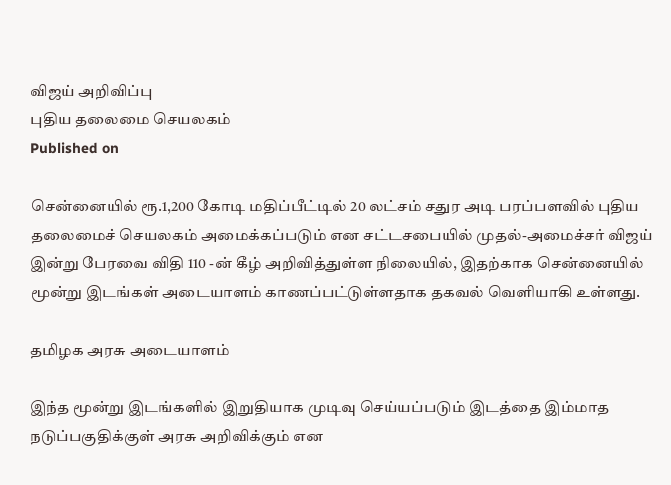விஜய் அறிவிப்பு
புதிய தலைமை செயலகம்
Published on

சென்னையில் ரூ.1,200 கோடி மதிப்பீட்டில் 20 லட்சம் சதுர அடி பரப்பளவில் புதிய தலைமைச் செயலகம் அமைக்கப்படும் என சட்டசபையில் முதல்-அமைச்சர் விஜய் இன்று பேரவை விதி 110 -ன் கீழ் அறிவித்துள்ள நிலையில், இதற்காக சென்னையில் மூன்று இடங்கள் அடையாளம் காணப்பட்டுள்ளதாக தகவல் வெளியாகி உள்ளது.

தமிழக அரசு அடையாளம்

இந்த மூன்று இடங்களில் இறுதியாக முடிவு செய்யப்படும் இடத்தை இம்மாத நடுப்பகுதிக்குள் அரசு அறிவிக்கும் என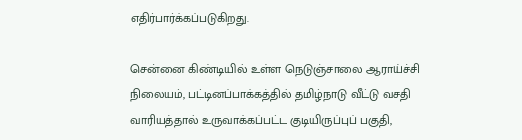எதிர்பார்க்கப்படுகிறது.

சென்னை கிண்டியில் உள்ள நெடுஞ்சாலை ஆராய்ச்சி நிலையம், பட்டினப்பாக்கத்தில் தமிழ்நாடு வீட்டு வசதி வாரியத்தால் உருவாக்கப்பட்ட குடியிருப்புப் பகுதி,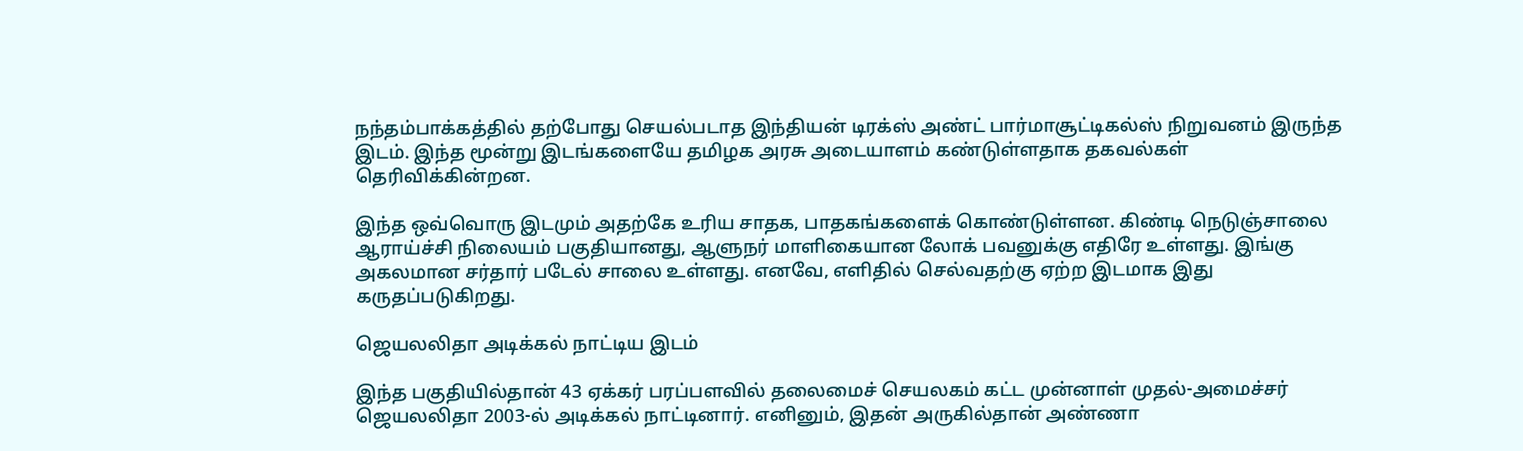நந்தம்பாக்கத்தில் தற்போது செயல்படாத இந்தியன் டிரக்ஸ் அண்ட் பார்மாசூட்டிகல்ஸ் நிறுவனம் இருந்த இடம். இந்த மூன்று இடங்களையே தமிழக அரசு அடையாளம் கண்டுள்ளதாக தகவல்கள் தெரிவிக்கின்றன.

இந்த ஒவ்வொரு இடமும் அதற்கே உரிய சாதக, பாதகங்களைக் கொண்டுள்ளன. கிண்டி நெடுஞ்சாலை ஆராய்ச்சி நிலையம் பகுதியானது, ஆளுநர் மாளிகையான லோக் பவனுக்கு எதிரே உள்ளது. இங்கு அகலமான சர்தார் படேல் சாலை உள்ளது. எனவே, எளிதில் செல்வதற்கு ஏற்ற இடமாக இது கருதப்படுகிறது.

ஜெயலலிதா அடிக்கல் நாட்டிய இடம்

இந்த பகுதியில்தான் 43 ஏக்கர் பரப்பளவில் தலைமைச் செயலகம் கட்ட முன்னாள் முதல்-அமைச்சர் ஜெயலலிதா 2003-ல் அடிக்கல் நாட்டினார். எனினும், இதன் அருகில்தான் அண்ணா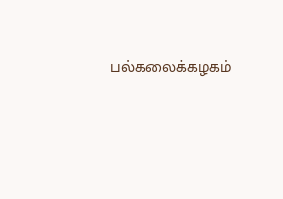பல்கலைக்கழகம்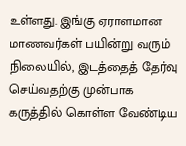உள்ளது. இங்கு ஏராளமான மாணவர்கள் பயின்று வரும் நிலையில், இடத்தைத் தேர்வு செய்வதற்கு முன்பாக கருத்தில் கொள்ள வேண்டிய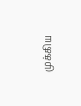முக்கிய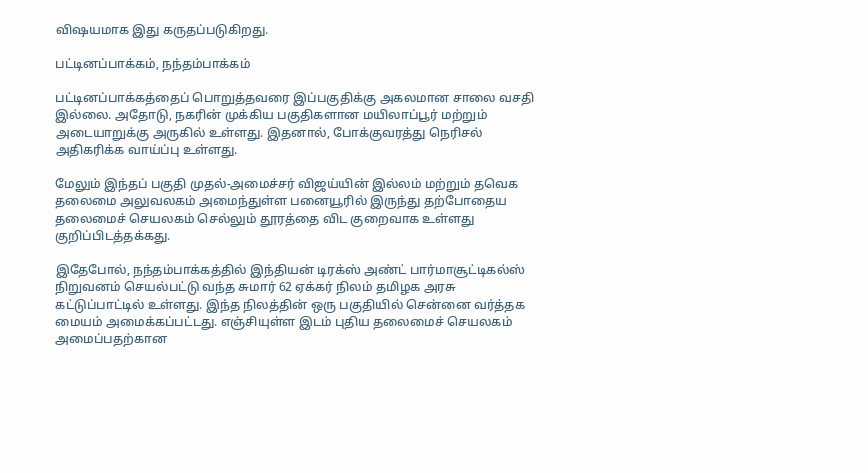விஷயமாக இது கருதப்படுகிறது.

பட்டினப்பாக்கம், நந்தம்பாக்கம்

பட்டினப்பாக்கத்தைப் பொறுத்தவரை இப்பகுதிக்கு அகலமான சாலை வசதி இல்லை. அதோடு, நகரின் முக்கிய பகுதிகளான மயிலாப்பூர் மற்றும் அடையாறுக்கு அருகில் உள்ளது. இதனால், போக்குவரத்து நெரிசல் அதிகரிக்க வாய்ப்பு உள்ளது.

மேலும் இந்தப் பகுதி முதல்-அமைச்சர் விஜய்யின் இல்லம் மற்றும் தவெக தலைமை அலுவலகம் அமைந்துள்ள பனையூரில் இருந்து தற்போதைய தலைமைச் செயலகம் செல்லும் தூரத்தை விட குறைவாக உள்ளது குறிப்பிடத்தக்கது.

இதேபோல், நந்தம்பாக்கத்தில் இந்தியன் டிரக்ஸ் அண்ட் பார்மாசூட்டிகல்ஸ் நிறுவனம் செயல்பட்டு வந்த சுமார் 62 ஏக்கர் நிலம் தமிழக அரசு கட்டுப்பாட்டில் உள்ளது. இந்த நிலத்தின் ஒரு பகுதியில் சென்னை வர்த்தக மையம் அமைக்கப்பட்டது. எஞ்சியுள்ள இடம் புதிய தலைமைச் செயலகம் அமைப்பதற்கான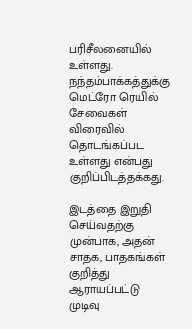பரிசீலனையில் உள்ளது. நந்தம்பாக்கத்துக்கு மெட்ரோ ரெயில் சேவைகள் விரைவில் தொடங்கப்பட உள்ளது என்பது குறிப்பிடத்தக்கது.

இடத்தை இறுதி செய்வதற்கு முன்பாக, அதன் சாதக, பாதகங்கள் குறித்து ஆராயப்பட்டு முடிவு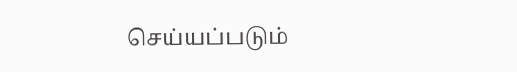செய்யப்படும்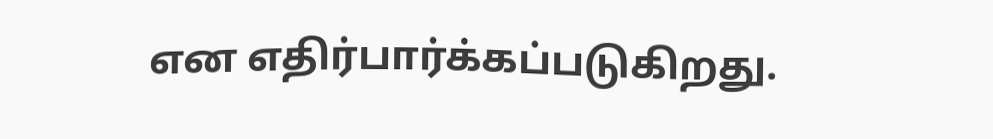என எதிர்பார்க்கப்படுகிறது.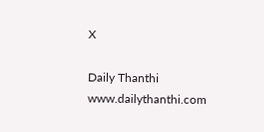X

Daily Thanthi
www.dailythanthi.com